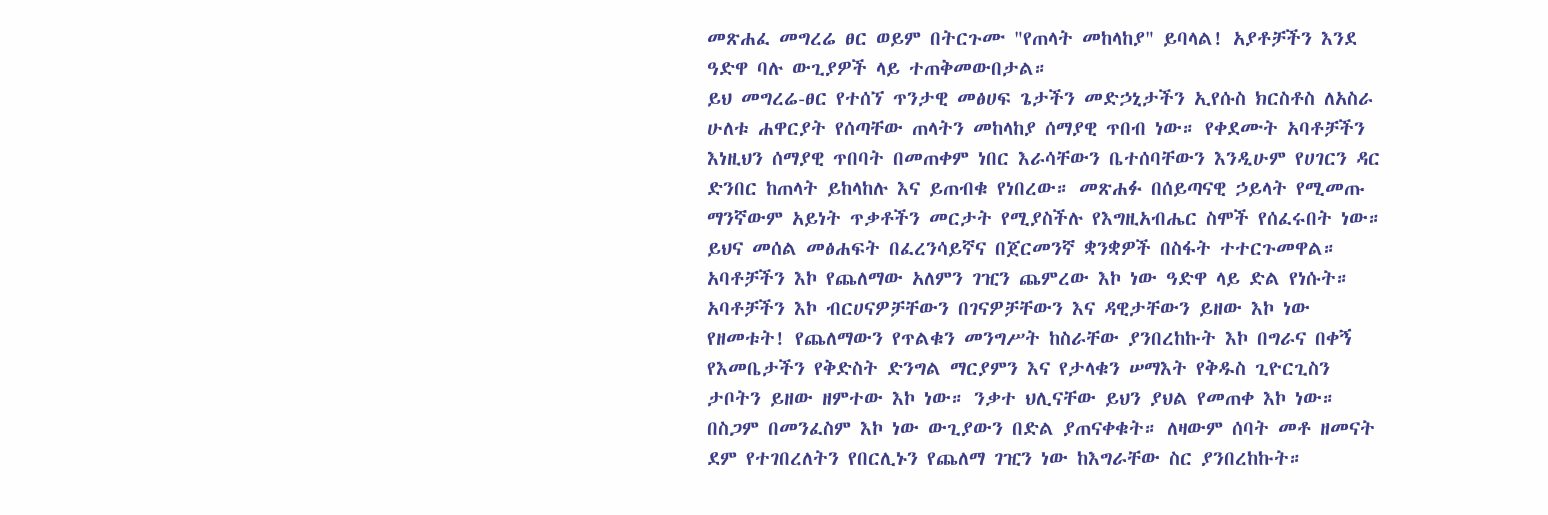መጽሐፈ መግረሬ ፀር ወይም በትርጉሙ "የጠላት መከላከያ" ይባላል! አያቶቻችን እንደ ዓድዋ ባሉ ውጊያዎች ላይ ተጠቅመውበታል።
ይህ መግረሬ-ፀር የተሰኘ ጥንታዊ መፅሀፍ ጌታችን መድኃኒታችን ኢየሱስ ክርስቶስ ለአስራ ሁለቱ ሐዋርያት የሰጣቸው ጠላትን መከላከያ ሰማያዊ ጥበብ ነው። የቀደሙት አባቶቻችን እነዚህን ሰማያዊ ጥበባት በመጠቀም ነበር እራሳቸውን ቤተሰባቸውን እንዲሁም የሀገርን ዳር ድንበር ከጠላት ይከላከሉ እና ይጠብቁ የነበረው። መጽሐፉ በሰይጣናዊ ኃይላት የሚመጡ ማንኛውም አይነት ጥቃቶችን መርታት የሚያስችሉ የእግዚአብሔር ስሞች የሰፈሩበት ነው። ይህና መሰል መፅሐፍት በፈረንሳይኛና በጀርመንኛ ቋንቋዎች በስፋት ተተርጉመዋል።
አባቶቻችን እኮ የጨለማው አለምን ገዢን ጨምረው እኮ ነው ዓድዋ ላይ ድል የነሱት።
አባቶቻችን እኮ ብርሀናዎቻቸውን በገናዎቻቸውን እና ዳዊታቸውን ይዘው እኮ ነው የዘመቱት! የጨለማውን የጥልቁን መንግሥት ከስራቸው ያንበረከኩት እኮ በግራና በቀኝ የእመቤታችን የቅድስት ድንግል ማርያምን እና የታላቁን ሠማእት የቅዱስ ጊዮርጊስን ታቦትን ይዘው ዘምተው እኮ ነው። ንቃተ ህሊናቸው ይህን ያህል የመጠቀ እኮ ነው። በስጋም በመንፈስም እኮ ነው ውጊያውን በድል ያጠናቀቁት። ለዛውም ሰባት መቶ ዘመናት ደም የተገበረለትን የበርሊኑን የጨለማ ገዢን ነው ከእግራቸው ስር ያንበረከኩት።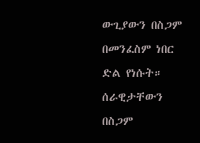ውጊያውን በስጋም በመንፈስም ነበር ድል የነሱት። ሰራዊታቸውን በስጋም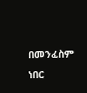በመንፈስም ነበር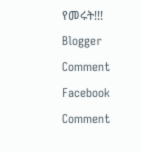የመሩት!!!
Blogger Comment
Facebook Comment